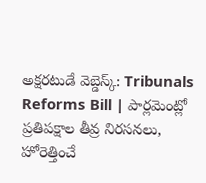అక్షరటుడే వెబ్డెస్క్: Tribunals Reforms Bill | పార్లమెంట్లో ప్రతిపక్షాల తీవ్ర నిరసనలు, హోరెత్తించే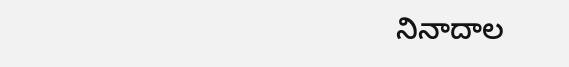నినాదాల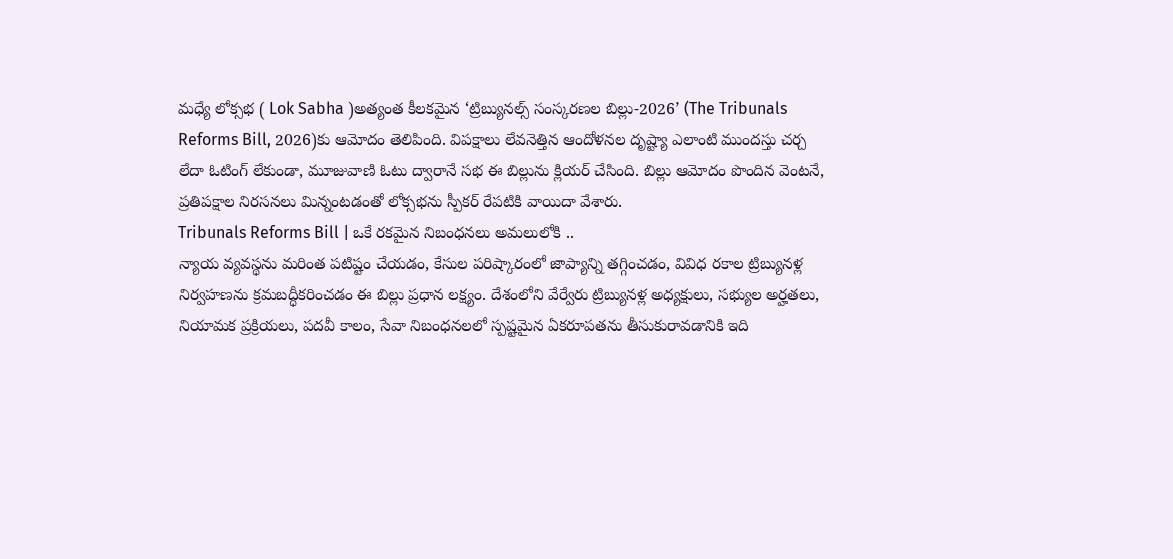మధ్యే లోక్సభ ( Lok Sabha )అత్యంత కీలకమైన ‘ట్రిబ్యునల్స్ సంస్కరణల బిల్లు-2026’ (The Tribunals Reforms Bill, 2026)కు ఆమోదం తెలిపింది. విపక్షాలు లేవనెత్తిన ఆందోళనల దృష్ట్యా ఎలాంటి ముందస్తు చర్చ లేదా ఓటింగ్ లేకుండా, మూజువాణి ఓటు ద్వారానే సభ ఈ బిల్లును క్లియర్ చేసింది. బిల్లు ఆమోదం పొందిన వెంటనే, ప్రతిపక్షాల నిరసనలు మిన్నంటడంతో లోక్సభను స్పీకర్ రేపటికి వాయిదా వేశారు.
Tribunals Reforms Bill | ఒకే రకమైన నిబంధనలు అమలులోకి ..
న్యాయ వ్యవస్థను మరింత పటిష్టం చేయడం, కేసుల పరిష్కారంలో జాప్యాన్ని తగ్గించడం, వివిధ రకాల ట్రిబ్యునళ్ల నిర్వహణను క్రమబద్ధీకరించడం ఈ బిల్లు ప్రధాన లక్ష్యం. దేశంలోని వేర్వేరు ట్రిబ్యునళ్ల అధ్యక్షులు, సభ్యుల అర్హతలు, నియామక ప్రక్రియలు, పదవీ కాలం, సేవా నిబంధనలలో స్పష్టమైన ఏకరూపతను తీసుకురావడానికి ఇది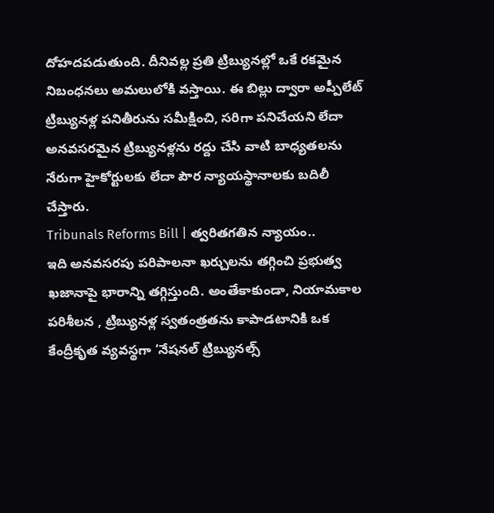దోహదపడుతుంది. దీనివల్ల ప్రతి ట్రిబ్యునల్లో ఒకే రకమైన నిబంధనలు అమలులోకి వస్తాయి. ఈ బిల్లు ద్వారా అప్పీలేట్ ట్రిబ్యునళ్ల పనితీరును సమీక్షించి, సరిగా పనిచేయని లేదా అనవసరమైన ట్రిబ్యునళ్లను రద్దు చేసి వాటి బాధ్యతలను నేరుగా హైకోర్టులకు లేదా పౌర న్యాయస్థానాలకు బదిలీ చేస్తారు.
Tribunals Reforms Bill | త్వరితగతిన న్యాయం..
ఇది అనవసరపు పరిపాలనా ఖర్చులను తగ్గించి ప్రభుత్వ ఖజానాపై భారాన్ని తగ్గిస్తుంది. అంతేకాకుండా, నియామకాల పరిశీలన , ట్రిబ్యునళ్ల స్వతంత్రతను కాపాడటానికి ఒక కేంద్రీకృత వ్యవస్థగా ‘నేషనల్ ట్రిబ్యునల్స్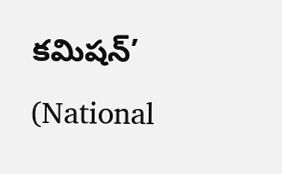కమిషన్’ (National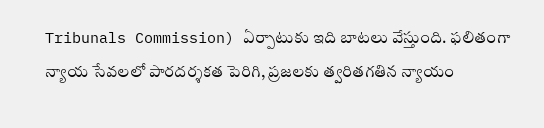Tribunals Commission) ఏర్పాటుకు ఇది బాటలు వేస్తుంది. ఫలితంగా న్యాయ సేవలలో పారదర్శకత పెరిగి, ప్రజలకు త్వరితగతిన న్యాయం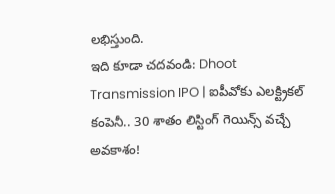లభిస్తుంది.
ఇది కూడా చదవండి: Dhoot Transmission IPO | ఐపీవోకు ఎలక్ట్రికల్ కంపెనీ.. 30 శాతం లిస్టింగ్ గెయిన్స్ వచ్చే అవకాశం!